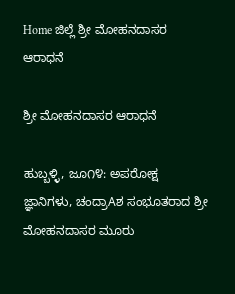Home ಜಿಲ್ಲೆ ಶ್ರೀ ಮೋಹನದಾಸರ ಆರಾಧನೆ

ಶ್ರೀ ಮೋಹನದಾಸರ ಆರಾಧನೆ

ಹುಬ್ಬಳ್ಳಿ, ಜೂ೧೪: ಅಪರೋಕ್ಷ ಜ್ಞಾನಿಗಳು, ಚಂದ್ರಾAಶ ಸಂಭೂತರಾದ ಶ್ರೀ ಮೋಹನದಾಸರ ಮೂರು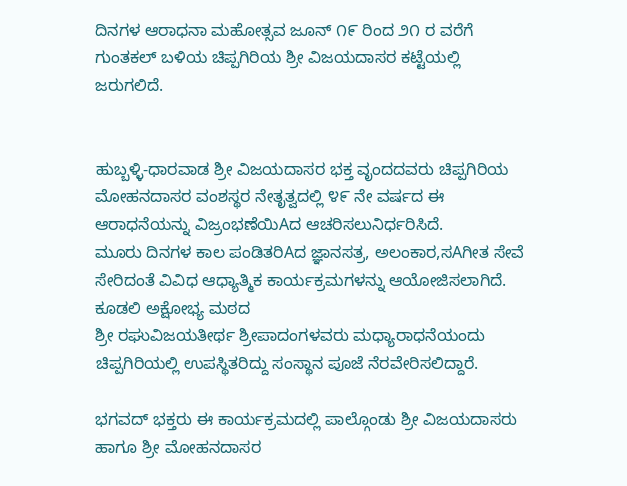ದಿನಗಳ ಆರಾಧನಾ ಮಹೋತ್ಸವ ಜೂನ್ ೧೯ ರಿಂದ ೨೧ ರ ವರೆಗೆ ಗುಂತಕಲ್ ಬಳಿಯ ಚಿಪ್ಪಗಿರಿಯ ಶ್ರೀ ವಿಜಯದಾಸರ ಕಟ್ಟೆಯಲ್ಲಿ ಜರುಗಲಿದೆ.


ಹುಬ್ಬಳ್ಳಿ-ಧಾರವಾಡ ಶ್ರೀ ವಿಜಯದಾಸರ ಭಕ್ತ ವೃಂದದವರು ಚಿಪ್ಪಗಿರಿಯ ಮೋಹನದಾಸರ ವಂಶಸ್ಥರ ನೇತೃತ್ವದಲ್ಲಿ ೪೯ ನೇ ವರ್ಷದ ಈ ಆರಾಧನೆಯನ್ನು ವಿಜ್ರಂಭಣೆಯಿAದ ಆಚರಿಸಲುನಿರ್ಧರಿಸಿದೆ.
ಮೂರು ದಿನಗಳ ಕಾಲ ಪಂಡಿತರಿAದ ಜ್ಞಾನಸತ್ರ, ಅಲಂಕಾರ,ಸAಗೀತ ಸೇವೆ ಸೇರಿದಂತೆ ವಿವಿಧ ಆಧ್ಯಾತ್ಮಿಕ ಕಾರ್ಯಕ್ರಮಗಳನ್ನು ಆಯೋಜಿಸಲಾಗಿದೆ. ಕೂಡಲಿ ಅಕ್ಷೋಭ್ಯ ಮಠದ
ಶ್ರೀ ರಘುವಿಜಯತೀರ್ಥ ಶ್ರೀಪಾದಂಗಳವರು ಮಧ್ಯಾರಾಧನೆಯಂದು ಚಿಪ್ಪಗಿರಿಯಲ್ಲಿ ಉಪಸ್ಥಿತರಿದ್ದು ಸಂಸ್ಥಾನ ಪೂಜೆ ನೆರವೇರಿಸಲಿದ್ದಾರೆ.

ಭಗವದ್ ಭಕ್ತರು ಈ ಕಾರ್ಯಕ್ರಮದಲ್ಲಿ ಪಾಲ್ಗೊಂಡು ಶ್ರೀ ವಿಜಯದಾಸರು ಹಾಗೂ ಶ್ರೀ ಮೋಹನದಾಸರ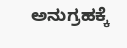ಅನುಗ್ರಹಕ್ಕೆ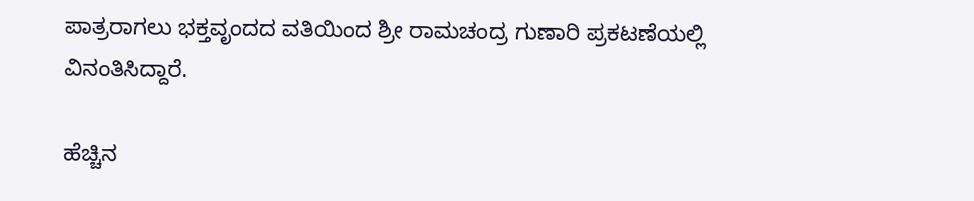ಪಾತ್ರರಾಗಲು ಭಕ್ತವೃಂದದ ವತಿಯಿಂದ ಶ್ರೀ ರಾಮಚಂದ್ರ ಗುಣಾರಿ ಪ್ರಕಟಣೆಯಲ್ಲಿ ವಿನಂತಿಸಿದ್ದಾರೆ.

ಹೆಚ್ಚಿನ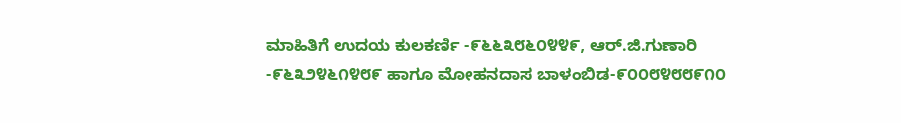ಮಾಹಿತಿಗೆ ಉದಯ ಕುಲಕರ್ಣಿ -೯೬೬೩೮೬೦೪೪೯, ಆರ್.ಜಿ.ಗುಣಾರಿ -೯೬೩೨೪೬೧೪೮೯ ಹಾಗೂ ಮೋಹನದಾಸ ಬಾಳಂಬಿಡ-೯೦೦೮೪೮೮೯೧೦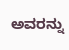ಅವರನ್ನು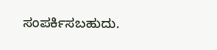ಸಂಪರ್ಕಿಸಬಹುದು.